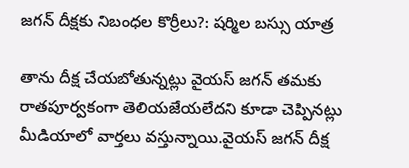జగన్ దీక్షకు నిబంధల కొర్రీలు?: షర్మిల బస్సు యాత్ర

తాను దీక్ష చేయబోతున్నట్లు వైయస్ జగన్ తమకు రాతపూర్వకంగా తెలియజేయలేదని కూడా చెప్పినట్లు మీడియాలో వార్తలు వస్తున్నాయి.వైయస్ జగన్ దీక్ష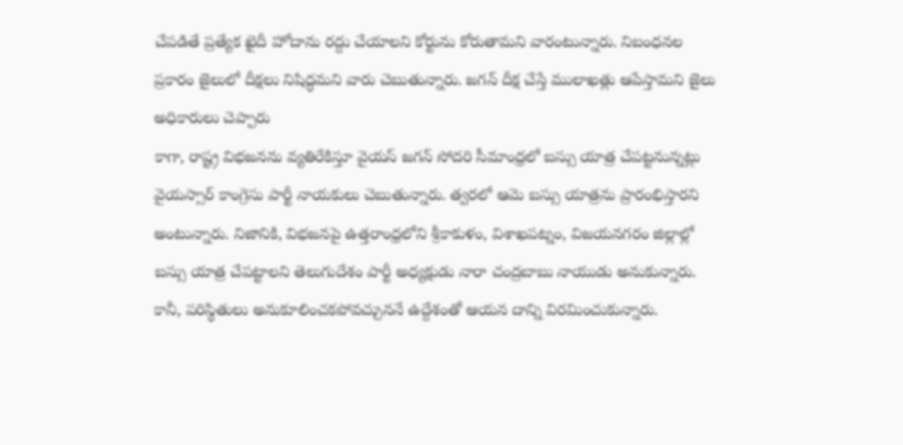చేపడితే ప్రత్యేక ఖైదీ హోదాను రద్దు చేయాలని కోర్టును కోరుతామని వారంటున్నారు. నిబంధనల ప్రకారం జైలులో దీక్షలు నిషిద్ధమని వారు చెబుతున్నారు. జగన్ దీక్ష చేస్తే ములాఖత్లు ఆపేస్తామని జైలు అధికారులు చెప్పారు
కాగా, రాష్ట్ర విభజనను వ్యతిరేకిస్తూ వైయస్ జగన్ సోదరి సీమాంధ్రలో బస్సు యాత్ర చేపట్టనున్నట్లు వైయస్సార్ కాంగ్రెసు పార్టీ నాయకులు చెబుతున్నారు. త్వరలో ఆమె బస్సు యాత్రను ప్రారంభిస్తారని అంటున్నారు. నిజానికి, విభజనపై ఉత్తరాంధ్రలోని శ్రీకాకుళం, విశాఖపట్నం, విజయనగరం జిల్లాల్లో బస్సు యాత్ర చేపట్టాలని తెలుగుదేశం పార్టీ అధ్యక్షుడు నారా చంద్రబాబు నాయుడు అనుకున్నారు. కానీ, పరిస్థితులు అనుకూలించకపోవచ్చుననే ఉద్దేశంతో ఆయన దాన్ని విరమించుకున్నారు.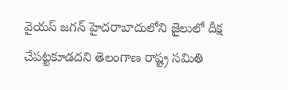వైయస్ జగన్ హైదరాబాదులోని జైలులో దీక్ష చేపట్టకూడదని తెలంగాణ రాష్ట్ర సమితి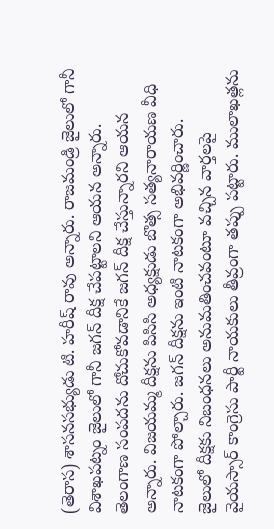(తెరాస) శాసనసభ్యుడు టి. హరీష్ రావు అన్నారు. రాజమండ్రి జైలులో గానీ విశాఖపట్నం జైలులో గానీ జగన్ దీక్ష చేపట్టాలని ఆయన అన్నారు. తెలంగాణ సంపదను దోచుకోవడానికే జగన్ దీక్ష చేస్తున్నారని ఆయన అన్నారు. విజయమ్మ దీక్షను పిసిసి అధ్యక్షుడు బొత్స సత్యనారాయణ వీధి నాటకంగా పోల్చారు. జగన్ దీక్షను ఇంటి నాటకంగా అభివర్ణించారు.
జైలులో దీక్షకు నిబంధనలు అనుమతించవంటూ వచ్చిన వార్తలపై వైయస్సార్ కాంగ్రెసు పార్టీ నాయకులు తీవ్రంగా తప్పు పట్టారు. ములాఖత్లను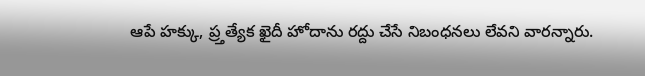ఆపే హక్కు, ప్ర్తత్యేక ఖైదీ హోదాను రద్దు చేసే నిబంధనలు లేవని వారన్నారు.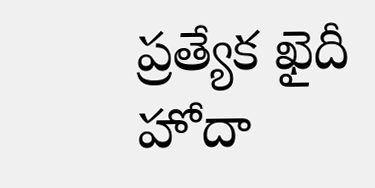ప్రత్యేక ఖైదీ హోదా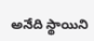అనేది స్థాయిని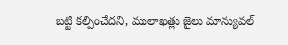బట్టి కల్పించేదని, ములాఖత్లు జైలు మాన్యువల్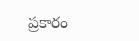ప్రకారం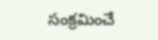సంక్రమించే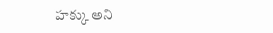హక్కు అని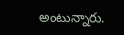అంటున్నారు.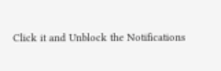Click it and Unblock the Notifications